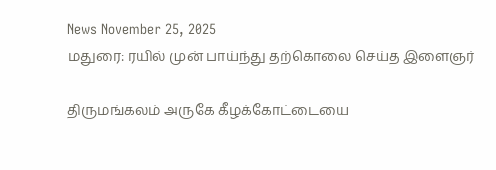News November 25, 2025
மதுரை: ரயில் முன் பாய்ந்து தற்கொலை செய்த இளைஞர்

திருமங்கலம் அருகே கீழக்கோட்டையை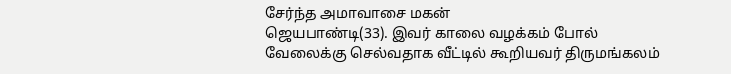சேர்ந்த அமாவாசை மகன்
ஜெயபாண்டி(33). இவர் காலை வழக்கம் போல்
வேலைக்கு செல்வதாக வீட்டில் கூறியவர் திருமங்கலம்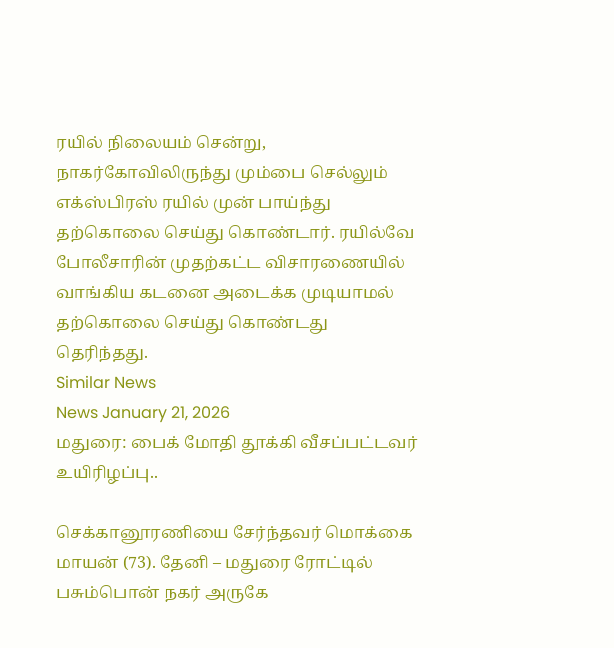ரயில் நிலையம் சென்று, நாகர்கோவிலிருந்து மும்பை செல்லும் எக்ஸ்பிரஸ் ரயில் முன் பாய்ந்து தற்கொலை செய்து கொண்டார். ரயில்வே போலீசாரின் முதற்கட்ட விசாரணையில் வாங்கிய கடனை அடைக்க முடியாமல் தற்கொலை செய்து கொண்டது தெரிந்தது.
Similar News
News January 21, 2026
மதுரை: பைக் மோதி தூக்கி வீசப்பட்டவர் உயிரிழப்பு..

செக்கானூரணியை சேர்ந்தவர் மொக்கை மாயன் (73). தேனி – மதுரை ரோட்டில் பசும்பொன் நகர் அருகே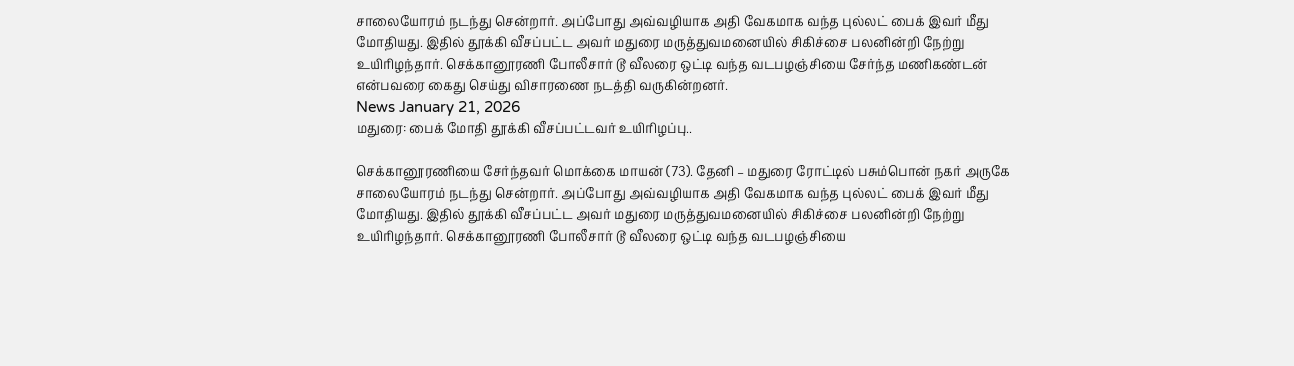சாலையோரம் நடந்து சென்றார். அப்போது அவ்வழியாக அதி வேகமாக வந்த புல்லட் பைக் இவர் மீது மோதியது. இதில் தூக்கி வீசப்பட்ட அவர் மதுரை மருத்துவமனையில் சிகிச்சை பலனின்றி நேற்று உயிரிழந்தார். செக்கானூரணி போலீசார் டூ வீலரை ஒட்டி வந்த வடபழஞ்சியை சேர்ந்த மணிகண்டன் என்பவரை கைது செய்து விசாரணை நடத்தி வருகின்றனர்.
News January 21, 2026
மதுரை: பைக் மோதி தூக்கி வீசப்பட்டவர் உயிரிழப்பு..

செக்கானூரணியை சேர்ந்தவர் மொக்கை மாயன் (73). தேனி – மதுரை ரோட்டில் பசும்பொன் நகர் அருகே சாலையோரம் நடந்து சென்றார். அப்போது அவ்வழியாக அதி வேகமாக வந்த புல்லட் பைக் இவர் மீது மோதியது. இதில் தூக்கி வீசப்பட்ட அவர் மதுரை மருத்துவமனையில் சிகிச்சை பலனின்றி நேற்று உயிரிழந்தார். செக்கானூரணி போலீசார் டூ வீலரை ஒட்டி வந்த வடபழஞ்சியை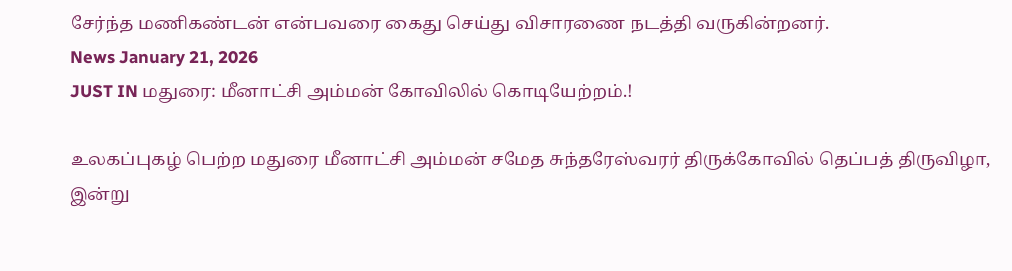சேர்ந்த மணிகண்டன் என்பவரை கைது செய்து விசாரணை நடத்தி வருகின்றனர்.
News January 21, 2026
JUST IN மதுரை: மீனாட்சி அம்மன் கோவிலில் கொடியேற்றம்.!

உலகப்புகழ் பெற்ற மதுரை மீனாட்சி அம்மன் சமேத சுந்தரேஸ்வரர் திருக்கோவில் தெப்பத் திருவிழா, இன்று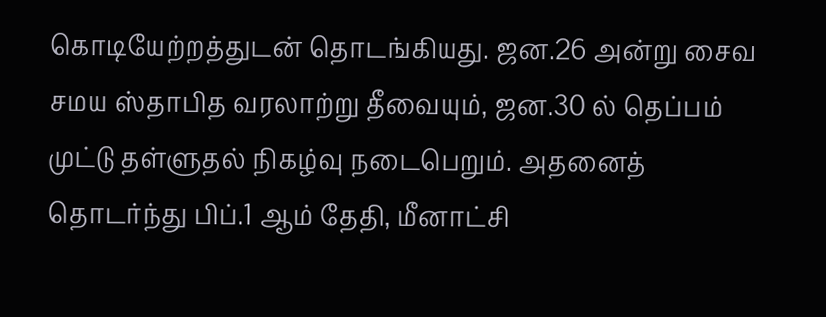கொடியேற்றத்துடன் தொடங்கியது. ஜன.26 அன்று சைவ சமய ஸ்தாபித வரலாற்று தீவையும், ஜன.30 ல் தெப்பம் முட்டு தள்ளுதல் நிகழ்வு நடைபெறும். அதனைத் தொடர்ந்து பிப்.1 ஆம் தேதி, மீனாட்சி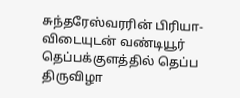சுந்தரேஸ்வரரின் பிரியா-விடையுடன் வண்டியூர் தெப்பக்குளத்தில் தெப்ப திருவிழா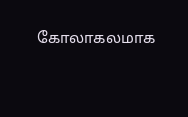கோலாகலமாக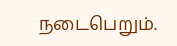நடைபெறும்.